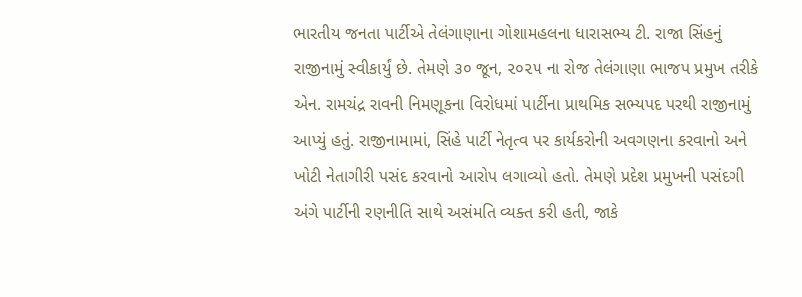ભારતીય જનતા પાર્ટીએ તેલંગાણાના ગોશામહલના ધારાસભ્ય ટી. રાજા સિંહનું રાજીનામું સ્વીકાર્યું છે. તેમણે ૩૦ જૂન, ૨૦૨૫ ના રોજ તેલંગાણા ભાજપ પ્રમુખ તરીકે એન. રામચંદ્ર રાવની નિમણૂકના વિરોધમાં પાર્ટીના પ્રાથમિક સભ્યપદ પરથી રાજીનામું આપ્યું હતું. રાજીનામામાં, સિંહે પાર્ટી નેતૃત્વ પર કાર્યકરોની અવગણના કરવાનો અને ખોટી નેતાગીરી પસંદ કરવાનો આરોપ લગાવ્યો હતો. તેમણે પ્રદેશ પ્રમુખની પસંદગી અંગે પાર્ટીની રણનીતિ સાથે અસંમતિ વ્યક્ત કરી હતી, જાકે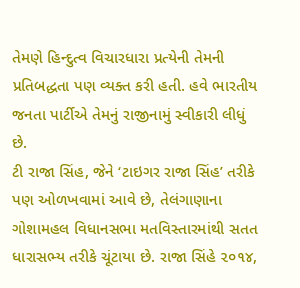તેમણે હિન્દુત્વ વિચારધારા પ્રત્યેની તેમની પ્રતિબદ્ધતા પણ વ્યક્ત કરી હતી. હવે ભારતીય જનતા પાર્ટીએ તેમનું રાજીનામું સ્વીકારી લીધું છે.
ટી રાજા સિંહ, જેને ‘ટાઇગર રાજા સિંહ’ તરીકે પણ ઓળખવામાં આવે છે, તેલંગાણાના ગોશામહલ વિધાનસભા મતવિસ્તારમાંથી સતત ધારાસભ્ય તરીકે ચૂંટાયા છે. રાજા સિંહે ૨૦૧૪,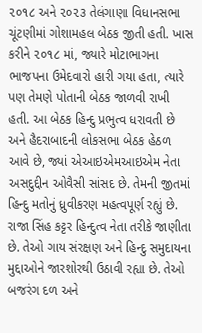૨૦૧૮ અને ૨૦૨૩ તેલંગાણા વિધાનસભા ચૂંટણીમાં ગોશામહલ બેઠક જીતી હતી. ખાસ કરીને ૨૦૧૮ માં, જ્યારે મોટાભાગના ભાજપના ઉમેદવારો હારી ગયા હતા, ત્યારે પણ તેમણે પોતાની બેઠક જાળવી રાખી હતી. આ બેઠક હિન્દુ પ્રભુત્વ ધરાવતી છે અને હૈદરાબાદની લોકસભા બેઠક હેઠળ આવે છે, જ્યાં એઆઇએમઆઇએમ નેતા અસદુદ્દીન ઓવૈસી સાંસદ છે. તેમની જીતમાં હિન્દુ મતોનું ધ્રુવીકરણ મહત્વપૂર્ણ રહ્યું છે.
રાજા સિંહ કટ્ટર હિન્દુત્વ નેતા તરીકે જાણીતા છે. તેઓ ગાય સંરક્ષણ અને હિન્દુ સમુદાયના મુદ્દાઓને જારશોરથી ઉઠાવી રહ્યા છે. તેઓ બજરંગ દળ અને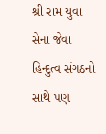શ્રી રામ યુવા સેના જેવા હિન્દુત્વ સંગઠનો સાથે પણ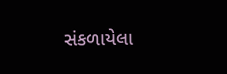સંકળાયેલા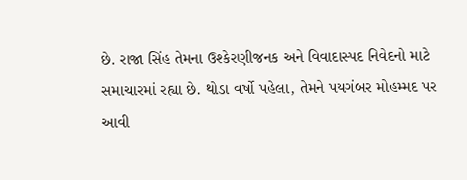છે. રાજા સિંહ તેમના ઉશ્કેરણીજનક અને વિવાદાસ્પદ નિવેદનો માટે સમાચારમાં રહ્યા છે. થોડા વર્ષો પહેલા, તેમને પયગંબર મોહમ્મદ પર આવી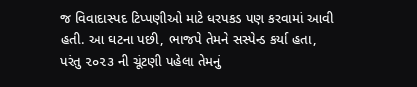જ વિવાદાસ્પદ ટિપ્પણીઓ માટે ધરપકડ પણ કરવામાં આવી હતી. આ ઘટના પછી, ભાજપે તેમને સસ્પેન્ડ કર્યા હતા, પરંતુ ૨૦૨૩ ની ચૂંટણી પહેલા તેમનું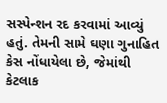સસ્પેન્શન રદ કરવામાં આવ્યું હતું. તેમની સામે ઘણા ગુનાહિત કેસ નોંધાયેલા છે, જેમાંથી કેટલાક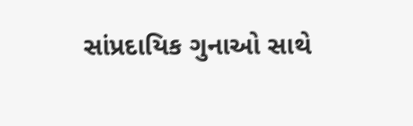સાંપ્રદાયિક ગુનાઓ સાથે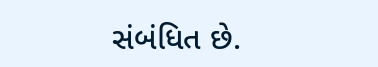સંબંધિત છે.